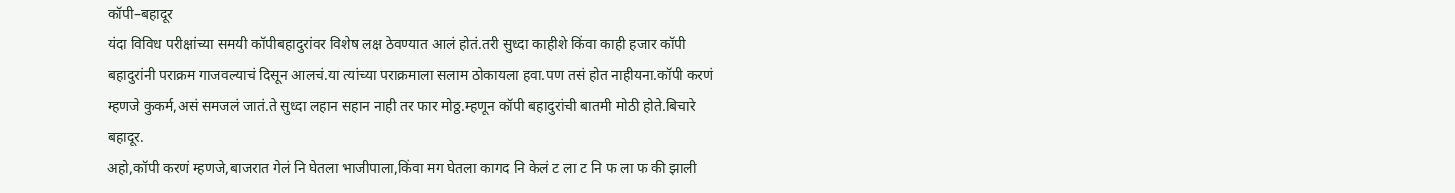कॉपी–बहादूर
यंदा विविध परीक्षांच्या समयी कॉपीबहादुरांवर विशेष लक्ष ठेवण्यात आलं होतं.तरी सुध्दा काहीशे किंवा काही हजार कॉपी बहादुरांनी पराक्रम गाजवल्याचं दिसून आलचं.या त्यांच्या पराक्रमाला सलाम ठोकायला हवा.पण तसं होत नाहीयना.कॉपी करणं म्हणजे कुकर्म,असं समजलं जातं.ते सुध्दा लहान सहान नाही तर फार मोठ्ठ.म्हणून कॉपी बहादुरांची बातमी मोठी होते.बिचारे बहादूर.
अहो,कॉपी करणं म्हणजे,बाजरात गेलं नि घेतला भाजीपाला,किंवा मग घेतला कागद नि केलं ट ला ट नि फ ला फ की झाली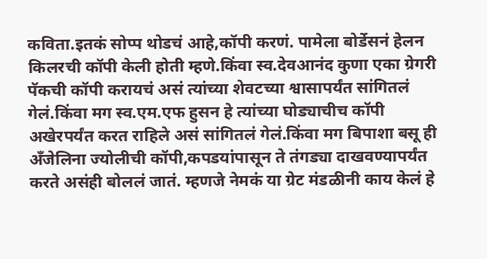कविता.इतकं सोप्प थोडचं आहे,कॉपी करणं. पामेला बोर्डेसनं हेलन किलरची कॉपी केली होती म्हणे.किंवा स्व.देवआनंद कुणा एका ग्रेगरी पॅकची कॉपी करायचं असं त्यांच्या शेवटच्या श्वासापर्यंत सांगितलं गेलं.किंवा मग स्व.एम.एफ हुसन हे त्यांच्या घोड्याचीच कॉपी अखेरपर्यंत करत राहिले असं सांगितलं गेलं.किंवा मग बिपाशा बसू ही अँजेलिना ज्योलीची कॉपी,कपडयांपासून ते तंगड्या दाखवण्यापर्यंत करते असंही बोललं जातं. म्हणजे नेमकं या ग्रेट मंडळीनी काय केलं हे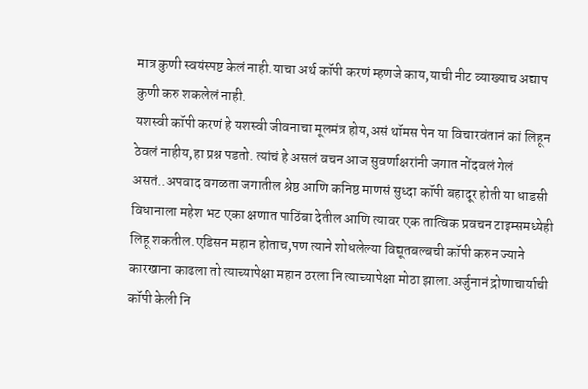मात्र कुणी स्वयंस्पष्ट केलं नाही.याचा अर्थ कॉपी करणं म्हणजे काय,याची नीट व्याख्याच अद्याप कुणी करु शकलेलं नाही.
यशस्वी कॉपी करणं हे यशस्वी जीवनाचा मूलमंत्र होय,असं थॉमस पेन या विचारवंतानं कां लिहून ठेवलं नाहीय,हा प्रश्न पडतो. त्यांचं हे असलं वचन आज सुवर्णाक्षरांनी जगात नोंदवलं गेलं असतं..अपवाद वगळता जगातील श्रेष्ठ आणि कनिष्ठ माणसं सुध्दा कॉपी बहादूर होती या धाडसी विधानाला महेश भट एका क्षणात पाठिंबा देतील आणि त्यावर एक तात्विक प्रवचन टाइम्समध्येही लिहू शकतील.एडिसन महान होताच,पण त्याने शोधलेल्या विद्यूतबल्बची कॉपी करुन ज्याने कारखाना काढला तो त्याच्यापेक्षा महान ठरला नि त्याच्यापेक्षा मोठा झाला.अर्जुनानं द्रोणाचार्याची कॉपी केली नि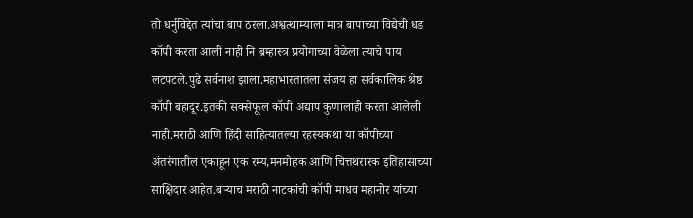तो धर्नुविद्देत त्यांचा बाप ठरला.अश्वत्थाम्याला मात्र बापाच्या विद्येची धड कॉपी करता आली नाही नि ब्रम्हास्त्र प्रयोगाच्या वेळेला त्याचे पाय लटपटले.पुढे सर्वनाश झाला.महाभारतातला संजय हा सर्वकालिक श्रेष्ठ कॉपी बहादूर.इतकी सक्सेफूल कॉपी अद्याप कुणालाही करता आलेली नाही.मराठी आणि हिंदी साहित्यातल्या रहस्यकथा या कॉपीच्या अंतरंगातील एकाहून एक रम्य,मनमोहक आणि चित्तथरारक इतिहासाच्या साक्षिदार आहेत.बऱ्याच मराठी नाटकांची कॉपी माधव महानोर यांच्या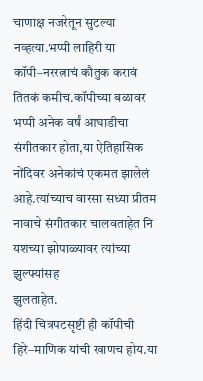चाणाक्ष नजरेतून सुटल्या नव्हत्या.भप्पी लाहिरी या कॉपी–नररत्नाचं कौतुक करावं तितकं कमीच.कॉपीच्या बळावर भप्पी अनेक वर्षं आघाडीचा संगीतकार होता,या ऐतिहासिक नोंदिवर अनेकांचं एकमत झालेलं आहे.त्यांच्याच वारसा सध्या प्रीतम नावाचे संगीतकार चालवताहेत नि यशच्या झोपाळ्यावर त्यांच्या झुल्फ्यांसह
झुलताहेत.
हिंदी चित्रपटसृष्टी ही कॉपीची हिरे–माणिक यांची खाणच होय.या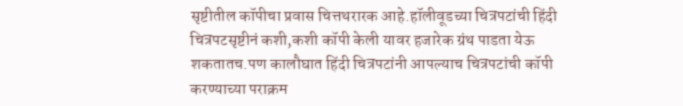सृष्टीतील कॉपीचा प्रवास चित्तथरारक आहे.हॉलीवूडच्या चित्रपटांची हिंदी चित्रपटसृष्टीनं कशी,कशी कॉपी केली यावर हजारेक ग्रंथ पाडता येऊ शकतातच.पण कालौघात हिंदी चित्रपटांनी आपल्याच चित्रपटांची कॉपी करण्याच्या पराक्रम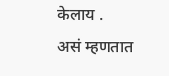केलाय .
असं म्हणतात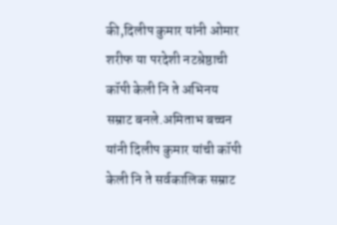की,दिलीप कुमार यांनी ओमार शरीफ या परदेशी नटश्रेष्ठाची कॉपी केली नि ते अभिनय सम्राट बनले.अमिताभ बच्चन यांनी दिलीप कुमार यांची कॉपी केली नि ते सर्वकालिक सम्राट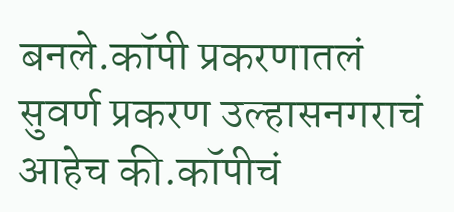बनले.कॉपी प्रकरणातलं सुवर्ण प्रकरण उल्हासनगराचं आहेच की.कॉपीचं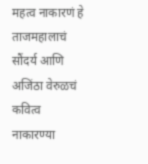महत्व नाकारणं हे ताजमहालाचं सौंदर्य आणि अजिंठा वेरुळचं कवित्व नाकारण्या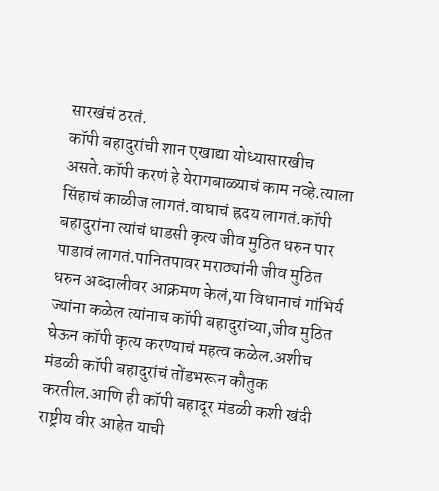सारखंचं ठरतं.
कॉपी बहादुरांची शान एखाद्या योध्यासारखीच असते.कॉपी करणं हे येरागबाळ्याचं काम नव्हे.त्याला सिंहाचं काळीज लागतं.वाघाचं ह्रदय लागतं.कॉपी बहादुरांना त्यांचं धाडसी कृत्य जीव मुठित धरुन पार पाडावं लागतं.पानितपावर मराठ्यांनी जीव मुठित धरुन अब्दालीवर आक्रमण केलं,या विधानाचं गांभिर्य ज्यांना कळेल त्यांनाच कॉपी बहादुरांच्या,जीव मुठित घेऊन कॉपी कृत्य करण्याचं महत्व कळेल.अशीच मंडळी कॉपी बहादुरांचं तोंडभरून कौतुक करतील.आणि ही कॉपी बहादूर मंडळी कशी खंदी राष्ट्रीय वीर आहेत याची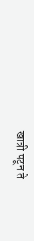खात्री पटून ते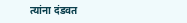त्यांना दंडवत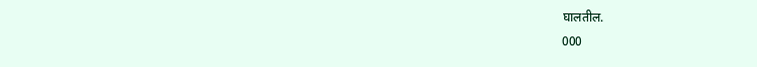घालतील.
000